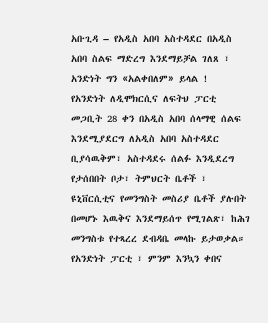አቡጊዳ – የአዲስ አበባ አስተዳደር በአዲስ አበባ ስልፍ ማድረግ እንደማይቻል ገለጸ ፣ አንድነት ግን «አልቀበለም» ይላል !
የአንድነት ለዲሞክርሲና ለፍትህ ፓርቲ መጋቢት 28 ቀን በአዲስ አበባ ሰላማዊ ሰልፍ እንደሚያደርግ ለአዲስ አበባ አስተዳደር ቢያሳዉቅም፣ አስተዳደሩ ሰልፉ እንዲደረግ የታሰበበት ቦታ፣ ትምህርት ቤቶች ፣ ዩኒቨርሲቲና የመንግስት መስሪያ ቤቶች ያሉበት በመሆኑ እዉቅና እንደማይሰጥ የሚገልጽ፣ ከሕገ መንግስቱ የተጻረረ ደብዳቤ መላኩ ይታወቃል።
የአንድነት ፓርቲ ፣ ምንም እንኳን ቀበና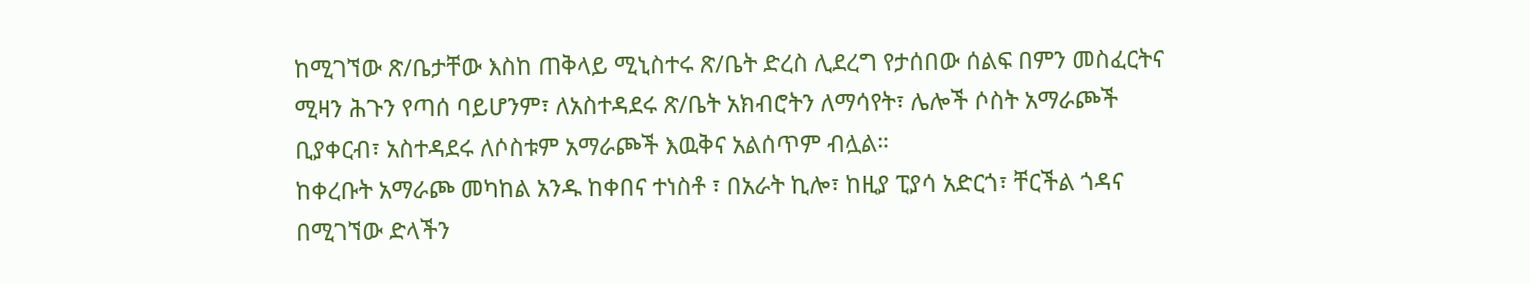ከሚገኘው ጽ/ቤታቸው እስከ ጠቅላይ ሚኒስተሩ ጽ/ቤት ድረስ ሊደረግ የታሰበው ሰልፍ በምን መስፈርትና ሚዛን ሕጉን የጣሰ ባይሆንም፣ ለአስተዳደሩ ጽ/ቤት አክብሮትን ለማሳየት፣ ሌሎች ሶስት አማራጮች ቢያቀርብ፣ አስተዳደሩ ለሶስቱም አማራጮች እዉቅና አልሰጥም ብሏል።
ከቀረቡት አማራጮ መካከል አንዱ ከቀበና ተነስቶ ፣ በአራት ኪሎ፣ ከዚያ ፒያሳ አድርጎ፣ ቸርችል ጎዳና በሚገኘው ድላችን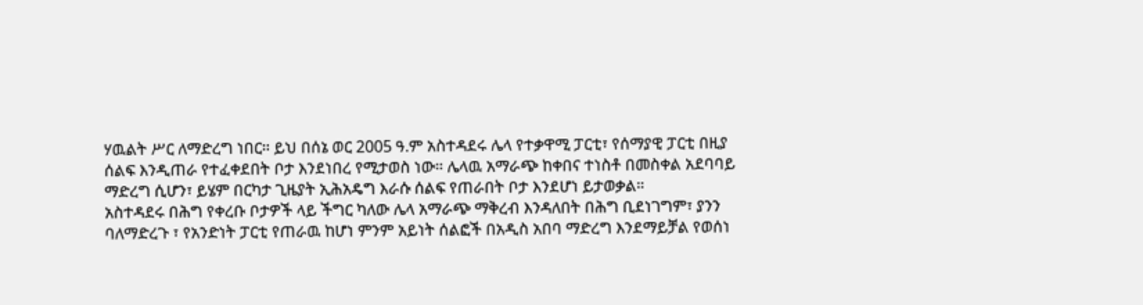ሃዉልት ሥር ለማድረግ ነበር። ይህ በሰኔ ወር 2005 ዓ.ም አስተዳደሩ ሌላ የተቃዋሚ ፓርቲ፣ የሰማያዊ ፓርቲ በዚያ ሰልፍ እንዲጠራ የተፈቀደበት ቦታ እንደነበረ የሚታወስ ነው። ሌላዉ አማራጭ ከቀበና ተነስቶ በመስቀል አደባባይ ማድረግ ሲሆን፣ ይሄም በርካታ ጊዜያት ኢሕአዴግ እራሱ ሰልፍ የጠራበት ቦታ እንደሆነ ይታወቃል።
አስተዳደሩ በሕግ የቀረቡ ቦታዎች ላይ ችግር ካለው ሌላ አማራጭ ማቅረብ እንዳለበት በሕግ ቢደነገግም፣ ያንን ባለማድረጉ ፣ የአንድነት ፓርቲ የጠራዉ ከሆነ ምንም አይነት ሰልፎች በአዲስ አበባ ማድረግ እንደማይቻል የወሰነ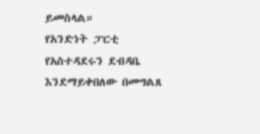ይመስላል።
የአንድነት ፓርቲ የአስተዳደሩን ደብዳቤ እንደማይቀበለው በመግልጸ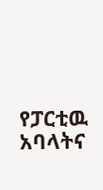የፓርቲዉ አባላትና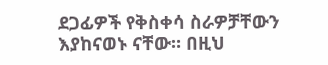ደጋፊዎች የቅስቀሳ ስራዎቻቸውን እያከናወኑ ናቸው። በዚህ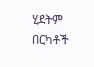ሂደትም በርካቶች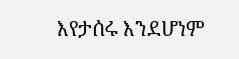እየታሰሩ እንደሆነም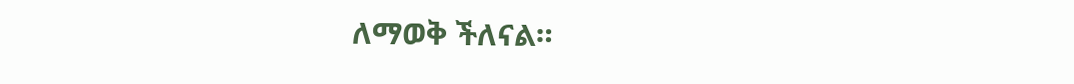ለማወቅ ችለናል።